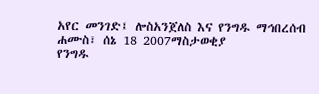አየር መንገድ፤ ሎስአንጀለስ እና የንግዱ ማኅበረሰብ
ሐሙስ፣ ሰኔ 18 2007ማስታወቂያ
የንግዱ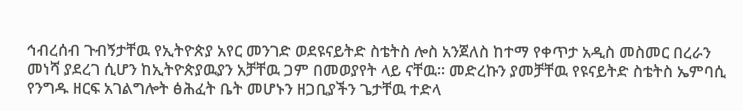ኅብረሰብ ጉብኝታቸዉ የኢትዮጵያ አየር መንገድ ወደዩናይትድ ስቴትስ ሎስ አንጀለስ ከተማ የቀጥታ አዲስ መስመር በረራን መነሻ ያደረገ ሲሆን ከኢትዮጵያዉያን አቻቸዉ ጋም በመወያየት ላይ ናቸዉ። መድረኩን ያመቻቸዉ የዩናይትድ ስቴትስ ኤምባሲ የንግዱ ዘርፍ አገልግሎት ፅሕፈት ቤት መሆኑን ዘጋቢያችን ጌታቸዉ ተድላ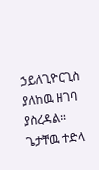ኃይለጊዮርጊስ ያለከዉ ዘገባ ያስረዳል።
ጌታቸዉ ተድላ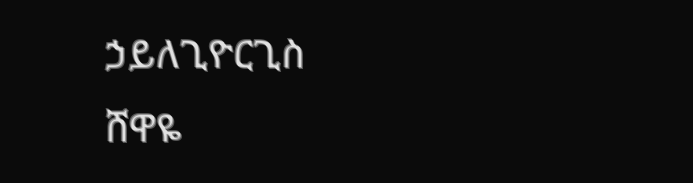ኃይለጊዮርጊስ
ሸዋዬ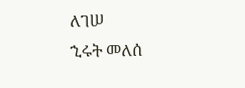ለገሠ
ኂሩት መለሰ